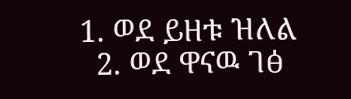1. ወደ ይዘቱ ዝለል
  2. ወደ ዋናዉ ገፅ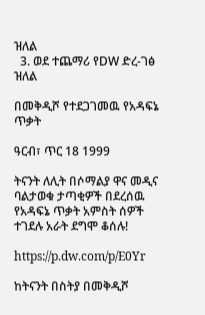ዝለል
  3. ወደ ተጨማሪ የDW ድረ-ገፅ ዝለል

በመቅዲሾ የተደጋገመዉ የአዳፍኔ ጥቃት

ዓርብ፣ ጥር 18 1999

ትናንት ለሊት በሶማልያ ዋና መዲና ባልታወቁ ታጣቂዎች በደረሰዉ የአዳፍኔ ጥቃት አምስት ሰዎች ተገደሉ አራት ደግሞ ቆሰሉ!

https://p.dw.com/p/E0Yr

ከትናንት በስትያ በመቅዲሾ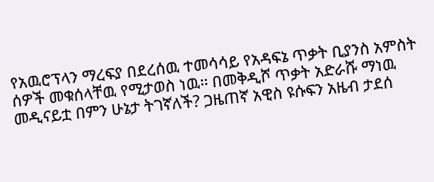የአዉሮፕላን ማረፍያ በደረሰዉ ተመሳሳይ የአዳፍኔ ጥቃት ቢያንስ አምስት ሰዎች መቁሰላቸዉ የሚታወስ ነዉ። በመቅዲሾ ጥቃት አድራሹ ማነዉ መዲናይቷ በምን ሁኔታ ትገኛለች? ጋዜጠኛ አዊስ ዩሱፍን አዜብ ታደሰ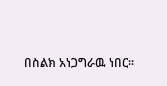በስልክ አነጋግራዉ ነበር።